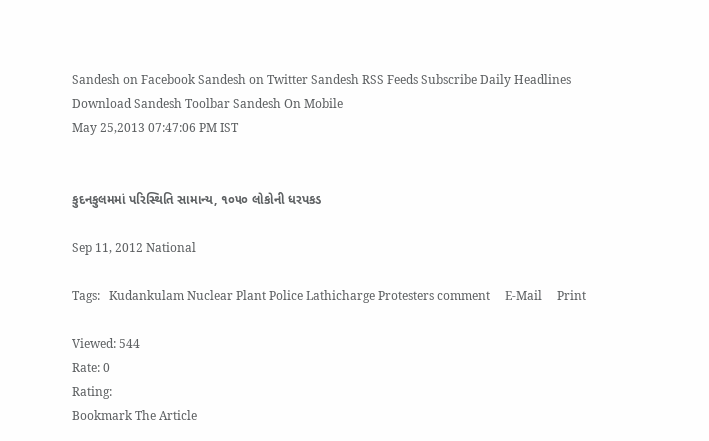Sandesh on Facebook Sandesh on Twitter Sandesh RSS Feeds Subscribe Daily Headlines Download Sandesh Toolbar Sandesh On Mobile
May 25,2013 07:47:06 PM IST


કુદનકુલમમાં પરિસ્થિતિ સામાન્ય, ૧૦૫૦ લોકોની ધરપકડ

Sep 11, 2012 National

Tags:   Kudankulam Nuclear Plant Police Lathicharge Protesters comment     E-Mail     Print

Viewed: 544
Rate: 0
Rating:
Bookmark The Article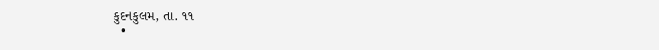કુદનકુલમ, તા. ૧૧
  •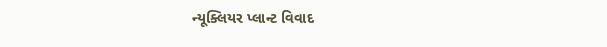ન્યૂક્લિયર પ્લાન્ટ વિવાદ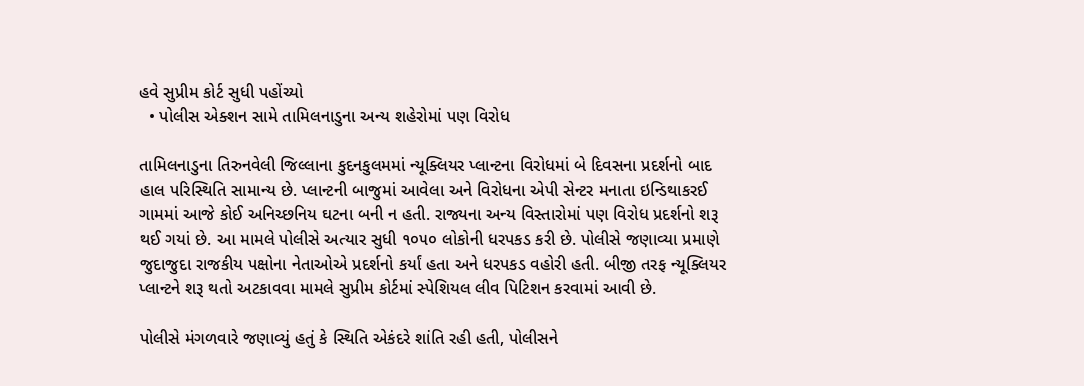હવે સુપ્રીમ કોર્ટ સુધી પહોંચ્યો
  • પોલીસ એક્શન સામે તામિલનાડુના અન્ય શહેરોમાં પણ વિરોધ

તામિલનાડુના તિરુનવેલી જિલ્લાના કુદનકુલમમાં ન્યૂક્લિયર પ્લાન્ટના વિરોધમાં બે દિવસના પ્રદર્શનો બાદ હાલ પરિસ્થિતિ સામાન્ય છે. પ્લાન્ટની બાજુમાં આવેલા અને વિરોધના એપી સેન્ટર મનાતા ઇન્ડિથાકરઈ ગામમાં આજે કોઈ અનિચ્છનિય ઘટના બની ન હતી. રાજ્યના અન્ય વિસ્તારોમાં પણ વિરોધ પ્રદર્શનો શરૂ થઈ ગયાં છે. આ મામલે પોલીસે અત્યાર સુધી ૧૦૫૦ લોકોની ધરપકડ કરી છે. પોલીસે જણાવ્યા પ્રમાણે જુદાજુદા રાજકીય પક્ષોના નેતાઓએ પ્રદર્શનો કર્યાં હતા અને ધરપકડ વહોરી હતી. બીજી તરફ ન્યૂક્લિયર પ્લાન્ટને શરૂ થતો અટકાવવા મામલે સુપ્રીમ કોર્ટમાં સ્પેશિયલ લીવ પિટિશન કરવામાં આવી છે.

પોલીસે મંગળવારે જણાવ્યું હતું કે સ્થિતિ એકંદરે શાંતિ રહી હતી, પોલીસને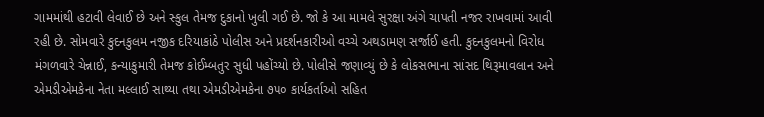ગામમાંથી હટાવી લેવાઈ છે અને સ્કુલ તેમજ દુકાનો ખુલી ગઈ છે. જો કે આ મામલે સુરક્ષા અંગે ચાપતી નજર રાખવામાં આવી રહી છે. સોમવારે કુદનકુલમ નજીક દરિયાકાંઠે પોલીસ અને પ્રદર્શનકારીઓ વચ્ચે અથડામણ સર્જાઈ હતી. કુદનકુલમનો વિરોધ મંગળવારે ચેન્નાઈ, કન્યાકુમારી તેમજ કોઈમ્બતુર સુધી પહોંચ્યો છે. પોલીસે જણાવ્યું છે કે લોકસભાના સાંસદ થિરૂમાવલાન અને એમડીએમકેના નેતા મલ્લાઈ સાથ્યા તથા એમડીએમકેના ૭૫૦ કાર્યકર્તાઓ સહિત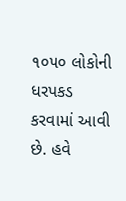૧૦૫૦ લોકોની ધરપકડ કરવામાં આવી છે. હવે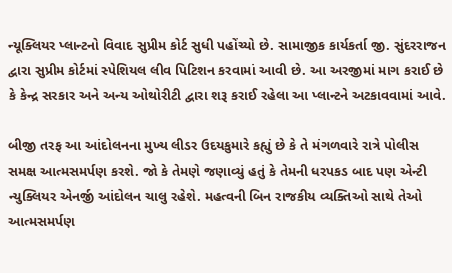ન્યૂક્લિયર પ્લાન્ટનો વિવાદ સુપ્રીમ કોર્ટ સુધી પહોંચ્યો છે. સામાજીક કાર્યકર્તા જી. સુંદરરાજન દ્વારા સુપ્રીમ કોર્ટમાં સ્પેશિયલ લીવ પિટિશન કરવામાં આવી છે. આ અરજીમાં માગ કરાઈ છે કે કેન્દ્ર સરકાર અને અન્ય ઓથોરીટી દ્વારા શરૂ કરાઈ રહેલા આ પ્લાન્ટને અટકાવવામાં આવે.

બીજી તરફ આ આંદોલનના મુખ્ય લીડર ઉદયકુમારે કહ્યું છે કે તે મંગળવારે રાત્રે પોલીસ સમક્ષ આત્મસમર્પણ કરશે. જો કે તેમણે જણાવ્યું હતું કે તેમની ધરપકડ બાદ પણ એન્ટી ન્યુક્લિયર એનર્જી આંદોલન ચાલુ રહેશે. મહત્વની બિન રાજકીય વ્યક્તિઓ સાથે તેઓ આત્મસમર્પણ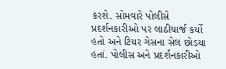કરશે. સોમવારે પોલીસે પ્રદર્શનકારીઓ પર લાઠીચાર્જ કર્યો હતો અને ટિયર ગેસના સેલ છોડયા હતાં. પોલીસ અને પ્રદર્શનકારીઓ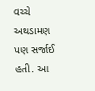વચ્ચે અથડામણ પણ સર્જાઈ હતી. આ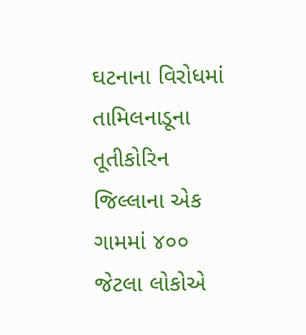ઘટનાના વિરોધમાં તામિલનાડૂના તૂતીકોરિન જિલ્લાના એક ગામમાં ૪૦૦ જેટલા લોકોએ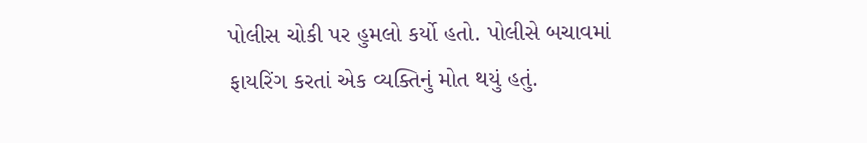પોલીસ ચોકી પર હુમલો કર્યો હતો. પોલીસે બચાવમાં ફાયરિંગ કરતાં એક વ્યક્તિનું મોત થયું હતું.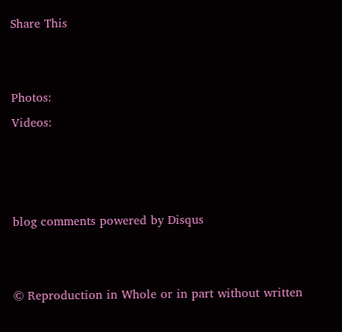Share This


Photos:
Videos:



blog comments powered by Disqus


© Reproduction in Whole or in part without written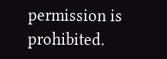permission is prohibited.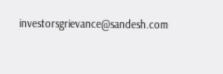investorsgrievance@sandesh.com